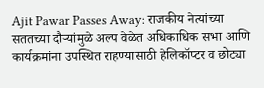Ajit Pawar Passes Away: राजकीय नेत्यांच्या सततच्या दौऱ्यांमुळे अल्प वेळेत अधिकाधिक सभा आणि कार्यक्रमांना उपस्थित राहण्यासाठी हेलिकॉप्टर व छोट्या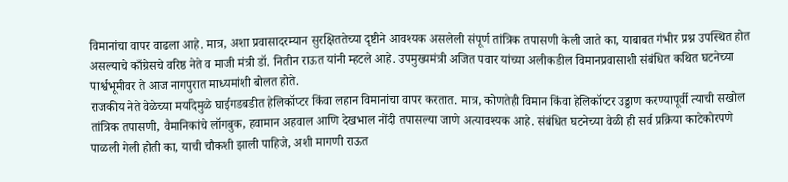विमानांचा वापर वाढला आहे. मात्र, अशा प्रवासादरम्यान सुरक्षिततेच्या दृष्टीने आवश्यक असलेली संपूर्ण तांत्रिक तपासणी केली जाते का, याबाबत गंभीर प्रश्न उपस्थित होत असल्याचे काँग्रेसचे वरिष्ठ नेते व माजी मंत्री डॉ. नितीन राऊत यांनी म्हटले आहे. उपमुख्यमंत्री अजित पवार यांच्या अलीकडील विमानप्रवासाशी संबंधित कथित घटनेच्या पार्श्वभूमीवर ते आज नागपुरात माध्यमांशी बोलत होते.
राजकीय नेते वेळेच्या मर्यादेमुळे घाईगडबडीत हेलिकॉप्टर किंवा लहान विमानांचा वापर करतात. मात्र, कोणतेही विमान किंवा हेलिकॉप्टर उड्डाण करण्यापूर्वी त्याची सखोल तांत्रिक तपासणी, वैमानिकांचे लॉगबुक, हवामान अहवाल आणि देखभाल नोंदी तपासल्या जाणे अत्यावश्यक आहे. संबंधित घटनेच्या वेळी ही सर्व प्रक्रिया काटेकोरपणे पाळली गेली होती का, याची चौकशी झाली पाहिजे, अशी मागणी राऊत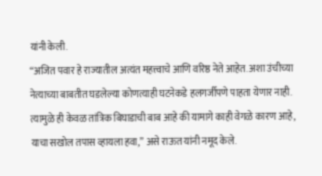यांनी केली.
“अजित पवार हे राज्यातील अत्यंत महत्त्वाचे आणि वरिष्ठ नेते आहेत. अशा उंचीच्या नेत्याच्या बाबतीत घडलेल्या कोणत्याही घटनेकडे हलगर्जीपणे पाहता येणार नाही. त्यामुळे ही केवळ तांत्रिक बिघाडाची बाब आहे की यामागे काही वेगळे कारण आहे, याचा सखोल तपास व्हायला हवा,” असे राऊत यांनी नमूद केले.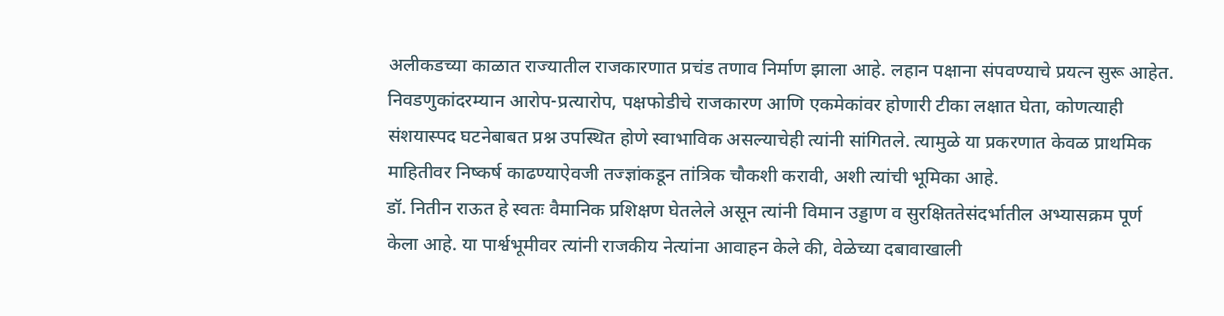अलीकडच्या काळात राज्यातील राजकारणात प्रचंड तणाव निर्माण झाला आहे. लहान पक्षाना संपवण्याचे प्रयत्न सुरू आहेत. निवडणुकांदरम्यान आरोप-प्रत्यारोप, पक्षफोडीचे राजकारण आणि एकमेकांवर होणारी टीका लक्षात घेता, कोणत्याही संशयास्पद घटनेबाबत प्रश्न उपस्थित होणे स्वाभाविक असल्याचेही त्यांनी सांगितले. त्यामुळे या प्रकरणात केवळ प्राथमिक माहितीवर निष्कर्ष काढण्याऐवजी तज्ज्ञांकडून तांत्रिक चौकशी करावी, अशी त्यांची भूमिका आहे.
डॉ. नितीन राऊत हे स्वतः वैमानिक प्रशिक्षण घेतलेले असून त्यांनी विमान उड्डाण व सुरक्षिततेसंदर्भातील अभ्यासक्रम पूर्ण केला आहे. या पार्श्वभूमीवर त्यांनी राजकीय नेत्यांना आवाहन केले की, वेळेच्या दबावाखाली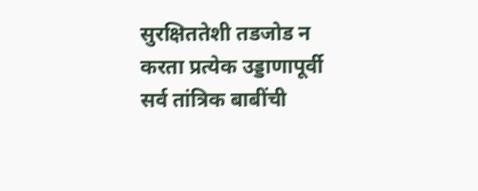सुरक्षिततेशी तडजोड न करता प्रत्येक उड्डाणापूर्वी सर्व तांत्रिक बाबींची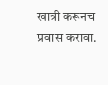खात्री करूनच प्रवास करावा.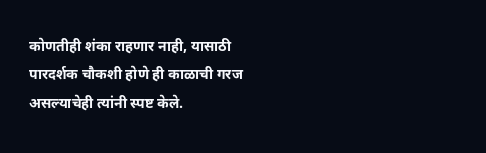कोणतीही शंका राहणार नाही, यासाठी पारदर्शक चौकशी होणे ही काळाची गरज असल्याचेही त्यांनी स्पष्ट केले.